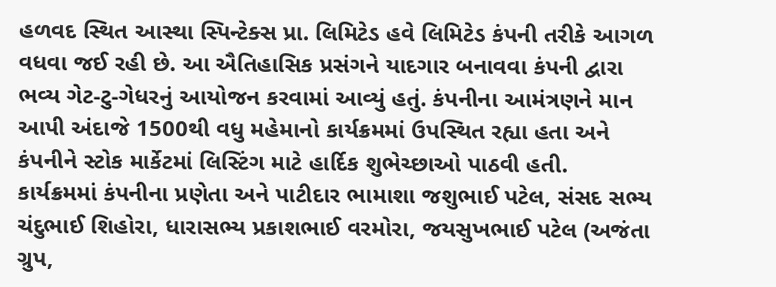હળવદ સ્થિત આસ્થા સ્પિન્ટેક્સ પ્રા. લિમિટેડ હવે લિમિટેડ કંપની તરીકે આગળ વધવા જઈ રહી છે. આ ઐતિહાસિક પ્રસંગને યાદગાર બનાવવા કંપની દ્વારા ભવ્ય ગેટ-ટુ-ગેધરનું આયોજન કરવામાં આવ્યું હતું. કંપનીના આમંત્રણને માન આપી અંદાજે 1500થી વધુ મહેમાનો કાર્યક્રમમાં ઉપસ્થિત રહ્યા હતા અને કંપનીને સ્ટોક માર્કેટમાં લિસ્ટિંગ માટે હાર્દિક શુભેચ્છાઓ પાઠવી હતી.
કાર્યક્રમમાં કંપનીના પ્રણેતા અને પાટીદાર ભામાશા જશુભાઈ પટેલ, સંસદ સભ્ય ચંદુભાઈ શિહોરા, ધારાસભ્ય પ્રકાશભાઈ વરમોરા, જયસુખભાઈ પટેલ (અજંતા ગ્રુપ,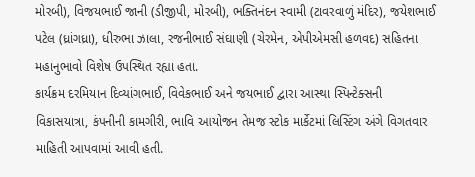મોરબી), વિજયભાઈ જાની (ડીજીપી, મોરબી), ભક્તિનંદન સ્વામી (ટાવરવાળું મંદિર), જયેશભાઈ પટેલ (ધ્રાંગધ્રા), ધીરુભા ઝાલા, રજનીભાઈ સંઘાણી (ચેરમેન, એપીએમસી હળવદ) સહિતના મહાનુભાવો વિશેષ ઉપસ્થિત રહ્યા હતા.
કાર્યક્રમ દરમિયાન દિવ્યાંગભાઈ, વિવેકભાઈ અને જયભાઈ દ્વારા આસ્થા સ્પિન્ટેક્સની વિકાસયાત્રા, કંપનીની કામગીરી, ભાવિ આયોજન તેમજ સ્ટોક માર્કેટમાં લિસ્ટિંગ અંગે વિગતવાર માહિતી આપવામાં આવી હતી.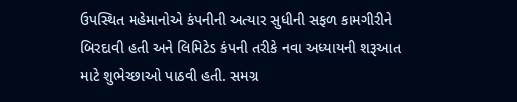ઉપસ્થિત મહેમાનોએ કંપનીની અત્યાર સુધીની સફળ કામગીરીને બિરદાવી હતી અને લિમિટેડ કંપની તરીકે નવા અધ્યાયની શરૂઆત માટે શુભેચ્છાઓ પાઠવી હતી. સમગ્ર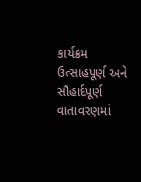કાર્યક્રમ ઉત્સાહપૂર્ણ અને સૌહાર્દપૂર્ણ વાતાવરણમાં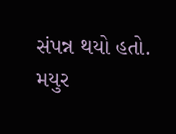સંપન્ન થયો હતો.
મયુર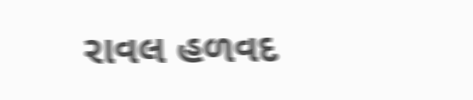રાવલ હળવદ